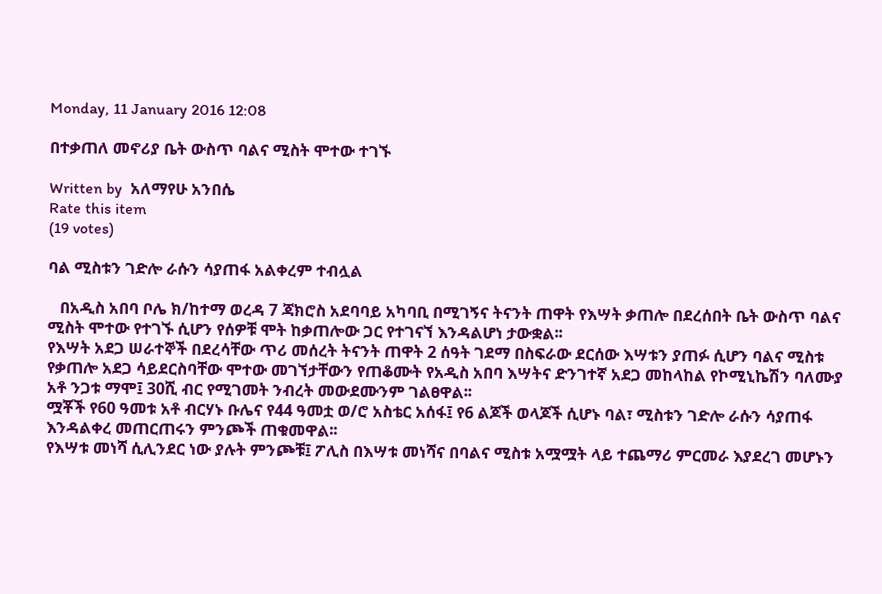Monday, 11 January 2016 12:08

በተቃጠለ መኖሪያ ቤት ውስጥ ባልና ሚስት ሞተው ተገኙ

Written by  አለማየሁ አንበሴ
Rate this item
(19 votes)

ባል ሚስቱን ገድሎ ራሱን ሳያጠፋ አልቀረም ተብሏል

   በአዲስ አበባ ቦሌ ክ/ከተማ ወረዳ 7 ጃክሮስ አደባባይ አካባቢ በሚገኝና ትናንት ጠዋት የእሣት ቃጠሎ በደረሰበት ቤት ውስጥ ባልና ሚስት ሞተው የተገኙ ሲሆን የሰዎቹ ሞት ከቃጠሎው ጋር የተገናኘ እንዳልሆነ ታውቋል፡፡
የእሣት አደጋ ሠራተኞች በደረሳቸው ጥሪ መሰረት ትናንት ጠዋት 2 ሰዓት ገደማ በስፍራው ደርሰው እሣቱን ያጠፉ ሲሆን ባልና ሚስቱ የቃጠሎ አደጋ ሳይደርስባቸው ሞተው መገኘታቸውን የጠቆሙት የአዲስ አበባ እሣትና ድንገተኛ አደጋ መከላከል የኮሚኒኬሽን ባለሙያ አቶ ንጋቱ ማሞ፤ 30ሺ ብር የሚገመት ንብረት መውደሙንም ገልፀዋል፡፡
ሟቾች የ60 ዓመቱ አቶ ብርሃኑ ቡሌና የ44 ዓመቷ ወ/ሮ አስቴር አሰፋ፤ የ6 ልጆች ወላጆች ሲሆኑ ባል፣ ሚስቱን ገድሎ ራሱን ሳያጠፋ እንዳልቀረ መጠርጠሩን ምንጮች ጠቁመዋል፡፡
የእሣቱ መነሻ ሲሊንደር ነው ያሉት ምንጮቹ፤ ፖሊስ በእሣቱ መነሻና በባልና ሚስቱ አሟሟት ላይ ተጨማሪ ምርመራ እያደረገ መሆኑን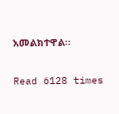አመልክተዋል፡፡

Read 6128 times